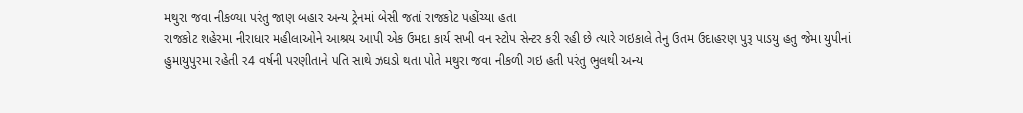મથુરા જવા નીકળ્યા પરંતુ જાણ બહાર અન્ય ટ્રેનમાં બેસી જતાં રાજકોટ પહોંચ્યા હતા
રાજકોટ શહેરમા નીરાધાર મહીલાઓને આશ્રય આપી એક ઉમદા કાર્ય સખી વન સ્ટોપ સેન્ટર કરી રહી છે ત્યારે ગઇકાલે તેનુ ઉતમ ઉદાહરણ પુરૂ પાડયુ હતુ જેમા યુપીનાં હુમાયુપુરમા રહેતી ર4 વર્ષની પરણીતાને પતિ સાથે ઝઘડો થતા પોતે મથુરા જવા નીકળી ગઇ હતી પરંતુ ભુલથી અન્ય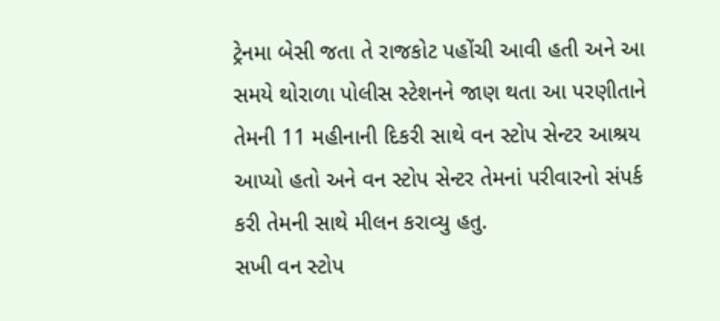ટ્રેનમા બેસી જતા તે રાજકોટ પહોંચી આવી હતી અને આ સમયે થોરાળા પોલીસ સ્ટેશનને જાણ થતા આ પરણીતાને તેમની 11 મહીનાની દિકરી સાથે વન સ્ટોપ સેન્ટર આશ્રય આપ્યો હતો અને વન સ્ટોપ સેન્ટર તેમનાં પરીવારનો સંપર્ક કરી તેમની સાથે મીલન કરાવ્યુ હતુ.
સખી વન સ્ટોપ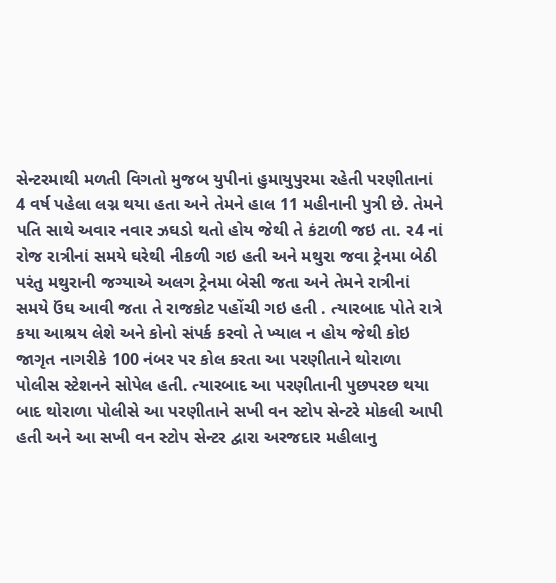સેન્ટરમાથી મળતી વિગતો મુજબ યુપીનાં હુમાયુપુરમા રહેતી પરણીતાનાં 4 વર્ષ પહેલા લગ્ન થયા હતા અને તેમને હાલ 11 મહીનાની પુત્રી છે. તેમને પતિ સાથે અવાર નવાર ઝઘડો થતો હોય જેથી તે કંટાળી જઇ તા. ર4 નાં રોજ રાત્રીનાં સમયે ઘરેથી નીકળી ગઇ હતી અને મથુરા જવા ટ્રેનમા બેઠી પરંતુ મથુરાની જગ્યાએ અલગ ટ્રેનમા બેસી જતા અને તેમને રાત્રીનાં સમયે ઉંઘ આવી જતા તે રાજકોટ પહોંચી ગઇ હતી . ત્યારબાદ પોતે રાત્રે કયા આશ્રય લેશે અને કોનો સંપર્ક કરવો તે ખ્યાલ ન હોય જેથી કોઇ જાગૃત નાગરીકે 100 નંબર પર કોલ કરતા આ પરણીતાને થોરાળા પોલીસ સ્ટેશનને સોપેલ હતી. ત્યારબાદ આ પરણીતાની પુછપરછ થયા બાદ થોરાળા પોલીસે આ પરણીતાને સખી વન સ્ટોપ સેન્ટરે મોકલી આપી હતી અને આ સખી વન સ્ટોપ સેન્ટર દ્વારા અરજદાર મહીલાનુ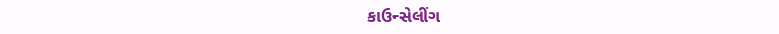કાઉન્સેલીંગ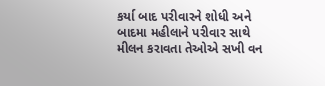કર્યા બાદ પરીવારને શોધી અને બાદમા મહીલાને પરીવાર સાથે મીલન કરાવતા તેઓએ સખી વન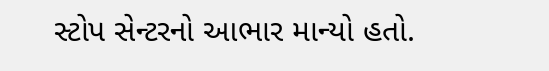સ્ટોપ સેન્ટરનો આભાર માન્યો હતો.